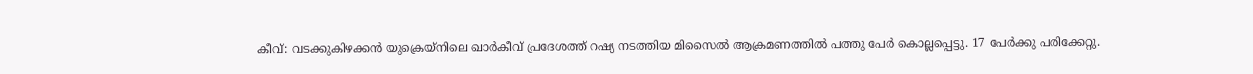കീവ്: വടക്കുകിഴക്കൻ യുക്രെയ്നിലെ ഖാർകീവ് പ്രദേശത്ത് റഷ്യ നടത്തിയ മിസൈൽ ആക്രമണത്തിൽ പത്തു പേർ കൊല്ലപ്പെട്ടു. 17 പേർക്കു പരിക്കേറ്റു.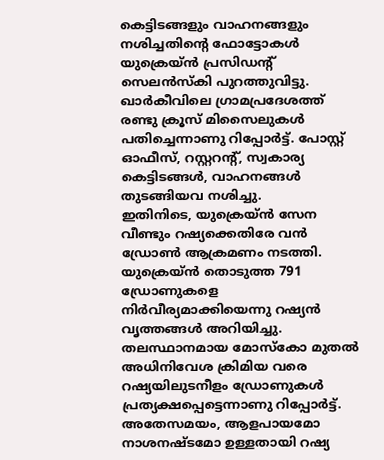കെട്ടിടങ്ങളും വാഹനങ്ങളും നശിച്ചതിന്റെ ഫോട്ടോകൾ യുക്രെയ്ൻ പ്രസിഡന്റ് സെലൻസ്കി പുറത്തുവിട്ടു. ഖാർകീവിലെ ഗ്രാമപ്രദേശത്ത് രണ്ടു ക്രൂസ് മിസൈലുകൾ പതിച്ചെന്നാണു റിപ്പോർട്ട്. പോസ്റ്റ് ഓഫീസ്, റസ്റ്ററന്റ്, സ്വകാര്യ കെട്ടിടങ്ങൾ, വാഹനങ്ങൾ തുടങ്ങിയവ നശിച്ചു.
ഇതിനിടെ, യുക്രെയ്ൻ സേന വീണ്ടും റഷ്യക്കെതിരേ വൻ ഡ്രോൺ ആക്രമണം നടത്തി. യുക്രെയ്ൻ തൊടുത്ത 791 ഡ്രോണുകളെ നിർവീര്യമാക്കിയെന്നു റഷ്യൻ വൃത്തങ്ങൾ അറിയിച്ചു. തലസ്ഥാനമായ മോസ്കോ മുതൽ അധിനിവേശ ക്രിമിയ വരെ റഷ്യയിലുടനീളം ഡ്രോണുകൾ പ്രത്യക്ഷപ്പെട്ടെന്നാണു റിപ്പോർട്ട്. അതേസമയം, ആളപായമോ നാശനഷ്ടമോ ഉള്ളതായി റഷ്യ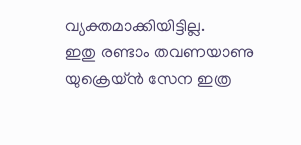വ്യക്തമാക്കിയിട്ടില്ല.
ഇതു രണ്ടാം തവണയാണു യുക്രെയ്ൻ സേന ഇത്ര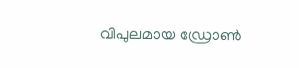വിപുലമായ ഡ്രോൺ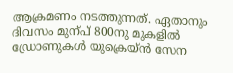ആക്രമണം നടത്തുന്നത്. ഏതാനും ദിവസം മുന്പ് 800നു മുകളിൽ ഡ്രോണുകൾ യുക്രെയ്ൻ സേന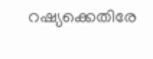റഷ്യക്കെതിരേ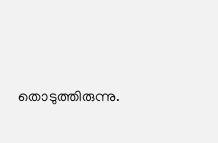തൊടുത്തിരുന്നു.